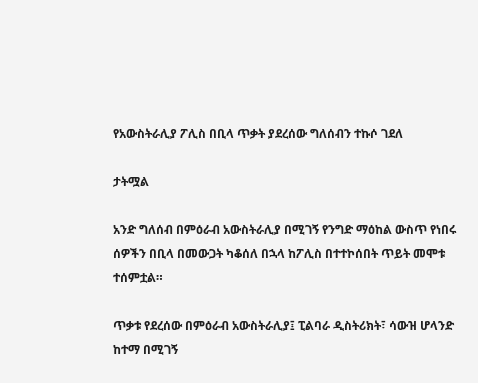የአውስትራሊያ ፖሊስ በቢላ ጥቃት ያደረሰው ግለሰብን ተኩሶ ገደለ

ታትሟል

አንድ ግለሰብ በምዕራብ አውስትራሊያ በሚገኝ የንግድ ማዕከል ውስጥ የነበሩ ሰዎችን በቢላ በመውጋት ካቆሰለ በኋላ ከፖሊስ በተተኮሰበት ጥይት መሞቱ ተሰምቷል።

ጥቃቱ የደረሰው በምዕራብ አውስትራሊያ፤ ፒልባራ ዲስትሪክት፣ ሳውዝ ሆላንድ ከተማ በሚገኝ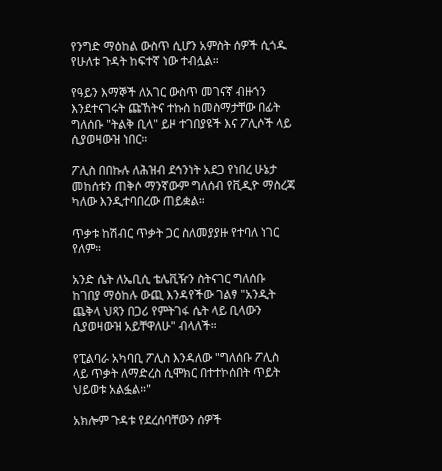የንግድ ማዕከል ውስጥ ሲሆን አምስት ሰዎች ሲጎዱ የሁለቱ ጉዳት ከፍተኛ ነው ተብሏል።

የዓይን እማኞች ለአገር ውስጥ መገናኛ ብዙኀን እንደተናገሩት ጩኸትና ተኩስ ከመስማታቸው በፊት ግለሰቡ "ትልቅ ቢላ" ይዞ ተገበያዩች እና ፖሊሶች ላይ ሲያወዛውዝ ነበር።

ፖሊስ በበኩሉ ለሕዝብ ደኅንነት አደጋ የነበረ ሁኔታ መከሰቱን ጠቅሶ ማንኛውም ግለሰብ የቪዲዮ ማስረጃ ካለው እንዲተባበረው ጠይቋል።

ጥቃቱ ከሽብር ጥቃት ጋር ስለመያያዙ የተባለ ነገር የለም።

አንድ ሴት ለኤቢሲ ቴሌቪዥን ስትናገር ግለሰቡ ከገበያ ማዕከሉ ውጪ እንዳየችው ገልፃ "አንዲት ጨቅላ ህጻን በጋሪ የምትገፋ ሴት ላይ ቢላውን ሲያወዛውዝ አይቸዋለሁ" ብላለች።

የፒልባራ አካባቢ ፖሊስ እንዳለው "ግለሰቡ ፖሊስ ላይ ጥቃት ለማድረስ ሲሞክር በተተኮሰበት ጥይት ህይወቱ አልፏል።"

አክሎም ጉዳቱ የደረሰባቸውን ሰዎች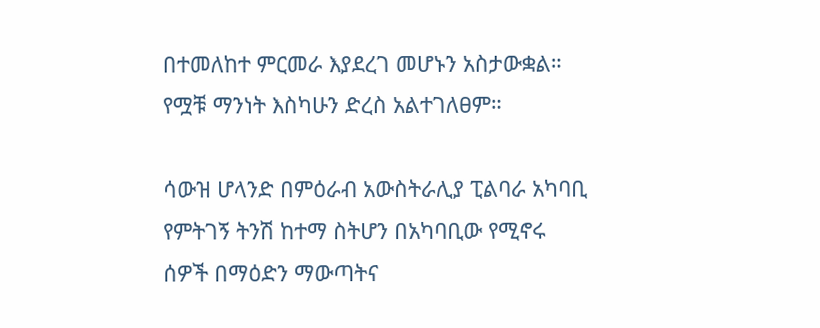በተመለከተ ምርመራ እያደረገ መሆኑን አስታውቋል። የሟቹ ማንነት እስካሁን ድረስ አልተገለፀም።

ሳውዝ ሆላንድ በምዕራብ አውስትራሊያ ፒልባራ አካባቢ የምትገኝ ትንሽ ከተማ ስትሆን በአካባቢው የሚኖሩ ሰዎች በማዕድን ማውጣትና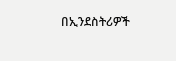በኢንደስትሪዎች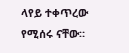ላየይ ተቀጥረው የሚሰሩ ናቸው።